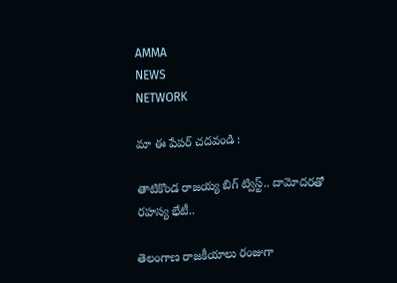AMMA
NEWS
NETWORK

మా ఈ పేపర్ చదవండి :

తాటికొండ రాజయ్య బిగ్ ట్విస్ట్.. దామోదరతో రహస్య భేటీ..

తెలంగాణ రాజకీయాలు రంజుగా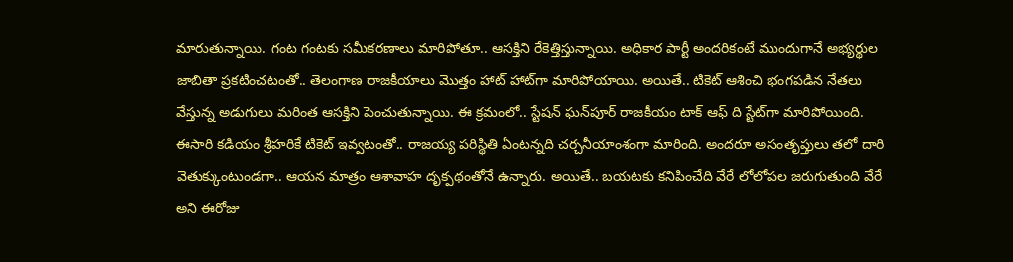మారుతున్నాయి. గంట గంటకు సమీకరణాలు మారిపోతూ.. ఆసక్తిని రేకెత్తిస్తున్నాయి. అధికార పార్టీ అందరికంటే ముందుగానే అభ్యర్థుల జాబితా ప్రకటించటంతో.. తెలంగాణ రాజకీయాలు మొత్తం హాట్ హాట్‌గా మారిపోయాయి. అయితే.. టికెట్ ఆశించి భంగపడిన నేతలు వేస్తున్న అడుగులు మరింత ఆసక్తిని పెంచుతున్నాయి. ఈ క్రమంలో.. స్టేషన్ ఘన్‌పూర్ రాజకీయం టాక్ ఆఫ్ ది స్టేట్‌గా మారిపోయింది. ఈసారి కడియం శ్రీహరికే టికెట్‌ ఇవ్వటంతో.. రాజయ్య పరిస్థితి ఏంటన్నది చర్చనీయాంశంగా మారింది. అందరూ అసంతృప్తులు తలో దారి వెతుక్కుంటుండగా.. ఆయన మాత్రం ఆశావాహ దృక్పథంతోనే ఉన్నారు. అయితే.. బయటకు కనిపించేది వేరే లోలోపల జరుగుతుంది వేరే అని ఈరోజు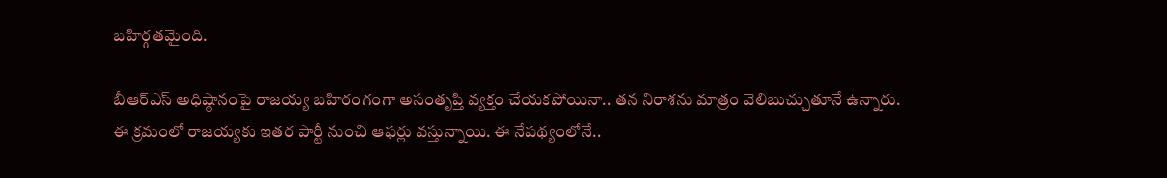బహిర్గతమైంది.

బీఆర్ఎస్ అధిష్ఠానంపై రాజయ్య బహిరంగంగా అసంతృప్తి వ్యక్తం చేయకపోయినా.. తన నిరాశను మాత్రం వెలిబుచ్చుతూనే ఉన్నారు. ఈ క్రమంలో రాజయ్యకు ఇతర పార్టీ నుంచి ఆఫర్లు వస్తున్నాయి. ఈ నేపథ్యంలోనే..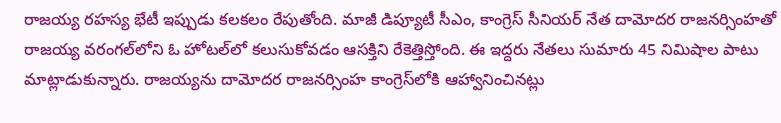రాజయ్య రహస్య భేటీ ఇప్పుడు కలకలం రేపుతోంది. మాజీ డిప్యూటీ సీఎం, కాంగ్రెస్ సీనియర్ నేత దామోదర రాజనర్సింహతో రాజయ్య వరంగల్‌లోని ఓ హోటల్‌లో కలుసుకోవడం ఆసక్తిని రేకెత్తిస్తోంది. ఈ ఇద్దరు నేతలు సుమారు 45 నిమిషాల పాటు మాట్లాడుకున్నారు. రాజయ్యను దామోదర రాజనర్సింహ కాంగ్రెస్‌లోకి ఆహ్వానించినట్లు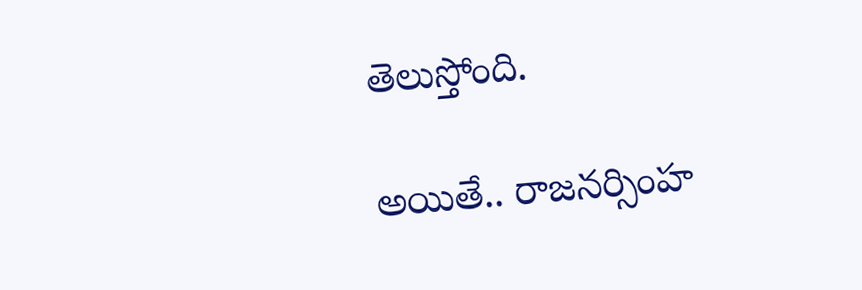తెలుస్తోంది.

అయితే.. రాజనర్సింహ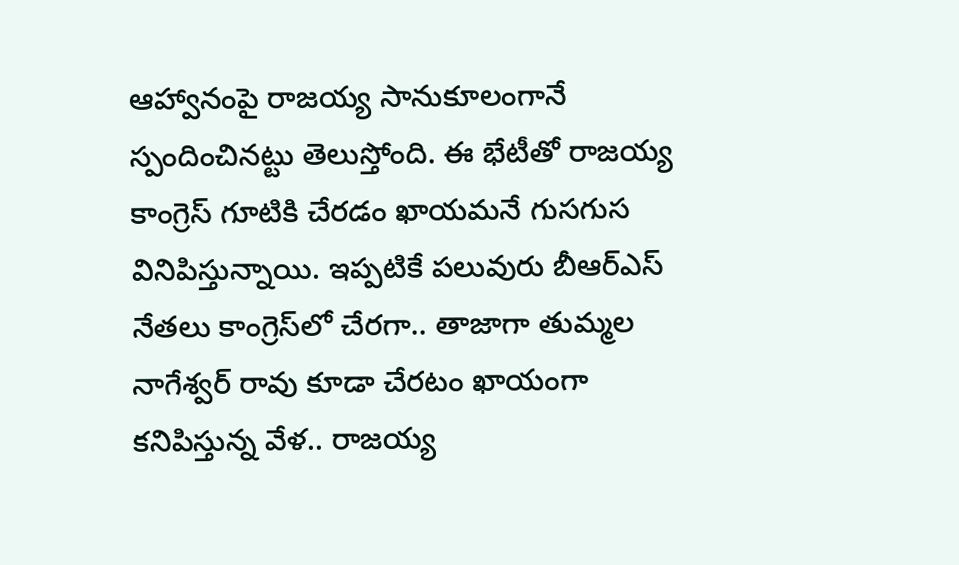ఆహ్వానంపై రాజయ్య సానుకూలంగానే స్పందించినట్టు తెలుస్తోంది. ఈ భేటీతో రాజయ్య కాంగ్రెస్ గూటికి చేరడం ఖాయమనే గుసగుస వినిపిస్తున్నాయి. ఇప్పటికే పలువురు బీఆర్ఎస్ నేతలు కాంగ్రెస్‌లో చేరగా.. తాజాగా తుమ్మల నాగేశ్వర్ రావు కూడా చేరటం ఖాయంగా కనిపిస్తున్న వేళ.. రాజయ్య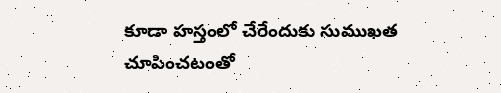కూడా హస్తంలో చేరేందుకు సుముఖత చూపించటంతో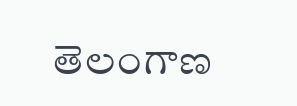తెలంగాణ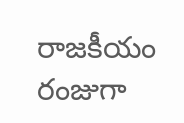రాజకీయం రంజుగా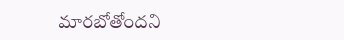మారబోతోందని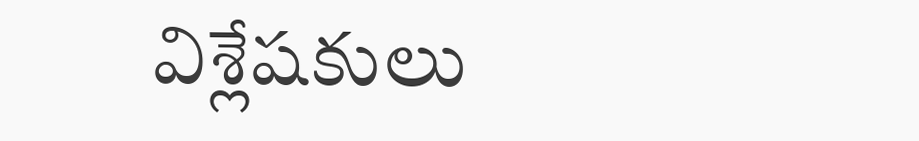విశ్లేషకులు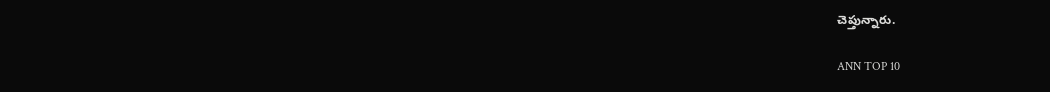చెప్తున్నారు.

ANN TOP 10